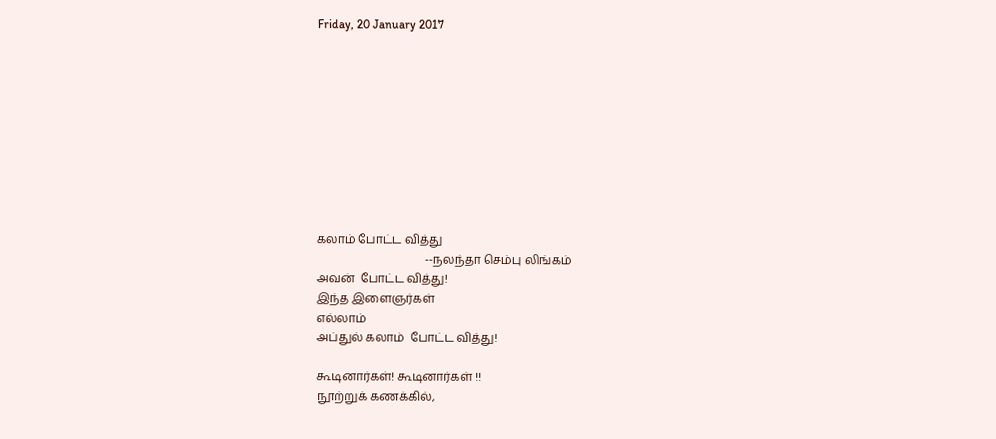Friday, 20 January 2017










கலாம் போட்ட வித்து
                                     --நலந்தா செம்பு லிங்கம்
அவன்  போட்ட வித்து!
இந்த இளைஞர்கள்
எல்லாம்
அப்துல் கலாம்  போட்ட வித்து!

கூடினார்கள்! கூடினார்கள் !!
நூற்றுக் கணக்கில்,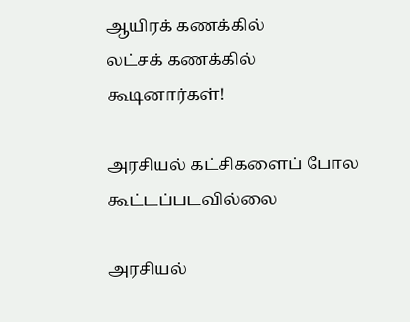ஆயிரக் கணக்கில்
லட்சக் கணக்கில் கூடினார்கள்!

அரசியல் கட்சிகளைப் போல
கூட்டப்படவில்லை

அரசியல்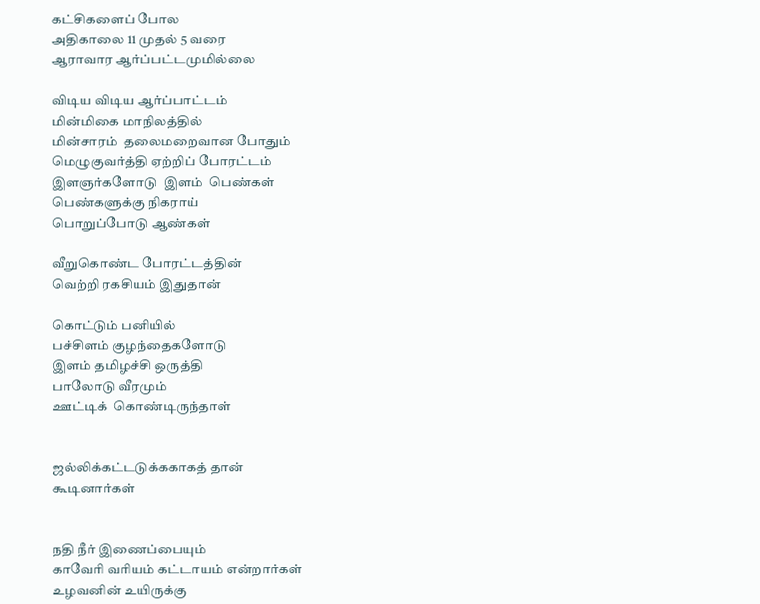கட்சிகளைப் போல
அதிகாலை 11 முதல் 5 வரை
ஆராவார ஆர்ப்பட்டமுமில்லை

விடிய விடிய ஆர்ப்பாட்டம்
மின்மிகை மாநிலத்தில்
மின்சாரம்  தலைமறைவான போதும்
மெழுகுவர்த்தி ஏற்றிப் போரட்டம்
இளஞர்களோடு  இளம்  பெண்கள்
பெண்களுக்கு நிகராய்
பொறுப்போடு ஆண்கள்

வீறுகொண்ட போரட்டத்தின்
வெற்றி ரகசியம் இதுதான்

கொட்டும் பனியில்
பச்சிளம் குழந்தைகளோடு
இளம் தமிழச்சி ஒருத்தி
பாலோடு வீரமும்
ஊட்டிக்  கொண்டிருந்தாள்


ஜல்லிக்கட்டடுக்ககாகத் தான்
கூடினார்கள்


நதி நீர் இணைப்பையும்
காவோி வாியம் கட்டாயம் என்றார்கள்
உழவனின் உயிருக்கு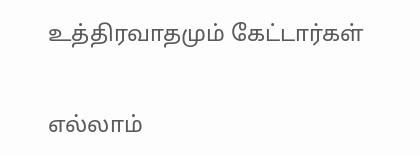உத்திரவாதமும் கேட்டார்கள்


எல்லாம்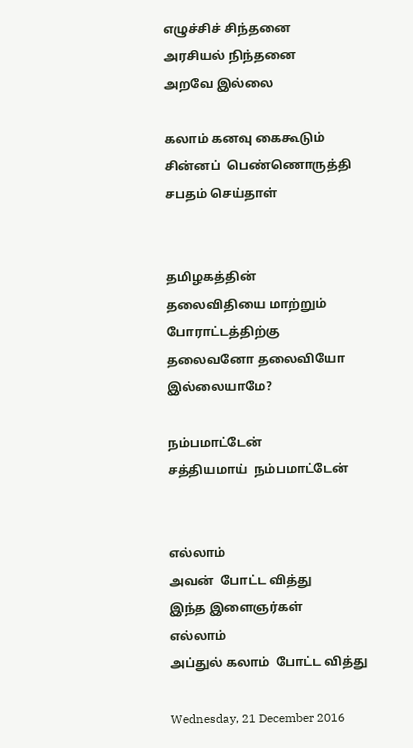எழுச்சிச் சிந்தனை
அரசியல் நிந்தனை
அறவே இல்லை

கலாம் கனவு கைகூடும்
சின்னப்  பெண்ணொருத்தி
சபதம் செய்தாள்


தமிழகத்தின்
தலைவிதியை மாற்றும்
போராட்டத்திற்கு
தலைவனோ தலைவியோ
இல்லையாமே?

நம்பமாட்டேன்
சத்தியமாய்  நம்பமாட்டேன்


எல்லாம்
அவன்  போட்ட வித்து
இந்த இளைஞர்கள்
எல்லாம்
அப்துல் கலாம்  போட்ட வித்து

Wednesday, 21 December 2016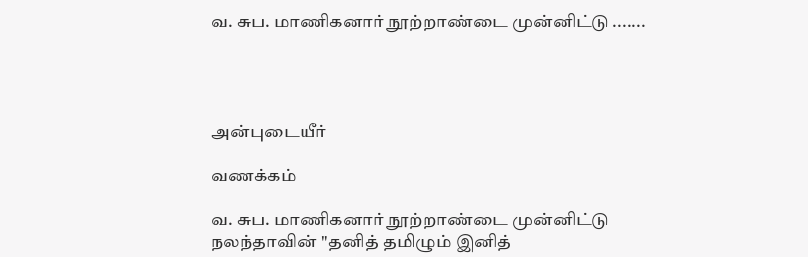வ. சுப. மாணிகனார் நூற்றாண்டை முன்னிட்டு .......




அன்புடையீர்

வணக்கம்

வ. சுப. மாணிகனார் நூற்றாண்டை முன்னிட்டு நலந்தாவின் "தனித் தமிழும் இனித்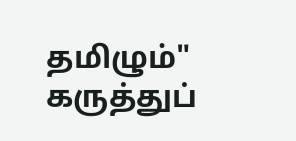தமிழும்" கருத்துப்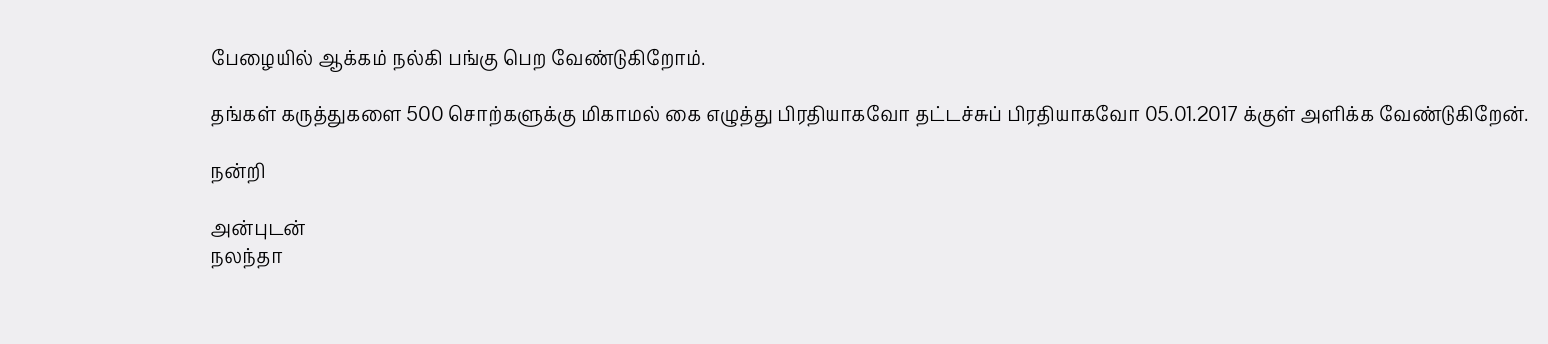பேழையில் ஆக்கம் நல்கி பங்கு பெற வேண்டுகிறோம்.

தங்கள் கருத்துகளை 500 சொற்களுக்கு மிகாமல் கை எழுத்து பிரதியாகவோ தட்டச்சுப் பிரதியாகவோ 05.01.2017 க்குள் அளிக்க வேண்டுகிறேன்.

நன்றி

அன்புடன்
நலந்தா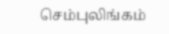செம்புலிங்கம்